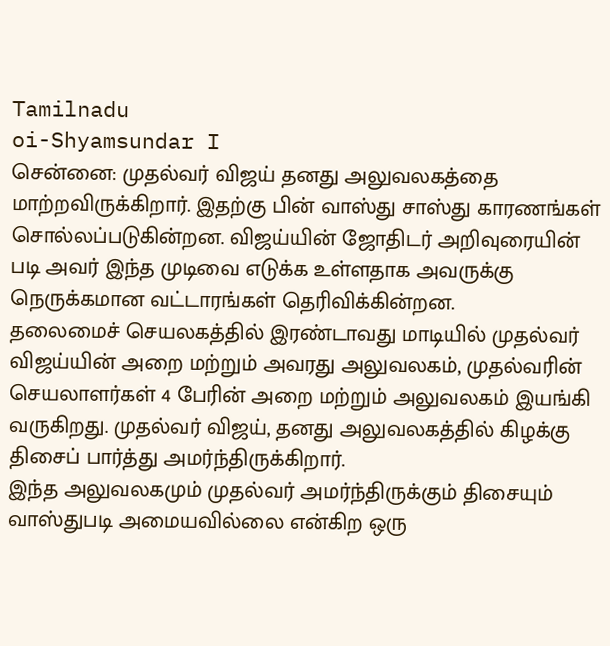Tamilnadu
oi-Shyamsundar I
சென்னை: முதல்வர் விஜய் தனது அலுவலகத்தை மாற்றவிருக்கிறார். இதற்கு பின் வாஸ்து சாஸ்து காரணங்கள் சொல்லப்படுகின்றன. விஜய்யின் ஜோதிடர் அறிவுரையின் படி அவர் இந்த முடிவை எடுக்க உள்ளதாக அவருக்கு நெருக்கமான வட்டாரங்கள் தெரிவிக்கின்றன.
தலைமைச் செயலகத்தில் இரண்டாவது மாடியில் முதல்வர் விஜய்யின் அறை மற்றும் அவரது அலுவலகம், முதல்வரின் செயலாளர்கள் 4 பேரின் அறை மற்றும் அலுவலகம் இயங்கி வருகிறது. முதல்வர் விஜய், தனது அலுவலகத்தில் கிழக்கு திசைப் பார்த்து அமர்ந்திருக்கிறார்.
இந்த அலுவலகமும் முதல்வர் அமர்ந்திருக்கும் திசையும் வாஸ்துபடி அமையவில்லை என்கிற ஒரு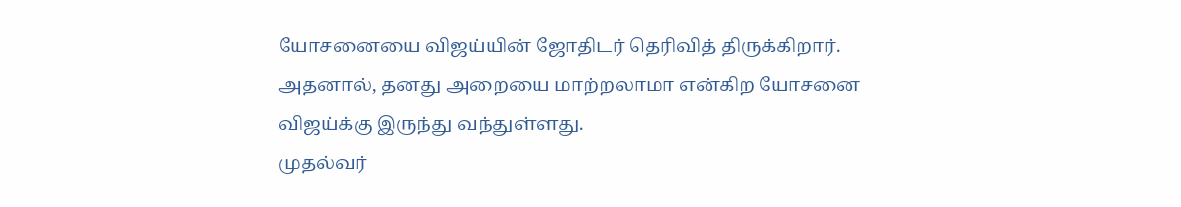யோசனையை விஜய்யின் ஜோதிடர் தெரிவித் திருக்கிறார். அதனால், தனது அறையை மாற்றலாமா என்கிற யோசனை விஜய்க்கு இருந்து வந்துள்ளது.
முதல்வர்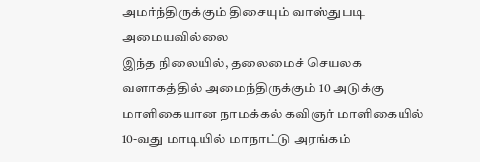அமர்ந்திருக்கும் திசையும் வாஸ்துபடி அமையவில்லை
இந்த நிலையில், தலைமைச் செயலக வளாகத்தில் அமைந்திருக்கும் 10 அடுக்கு மாளிகையான நாமக்கல் கவிஞர் மாளிகையில் 10-வது மாடியில் மாநாட்டு அரங்கம்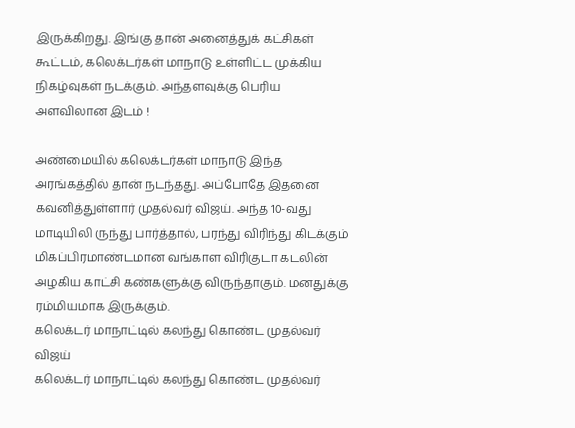இருக்கிறது. இங்கு தான் அனைத்துக் கட்சிகள் கூட்டம், கலெக்டர்கள் மாநாடு உள்ளிட்ட முக்கிய நிகழ்வுகள் நடக்கும். அந்தளவுக்கு பெரிய அளவிலான இடம் !

அண்மையில் கலெக்டர்கள் மாநாடு இந்த அரங்கத்தில் தான் நடந்தது. அப்போதே இதனை கவனித்துள்ளார் முதல்வர் விஜய். அந்த 10-வது மாடியிலி ருந்து பார்த்தால், பரந்து விரிந்து கிடக்கும் மிகப்பிரமாண்டமான வங்காள விரிகுடா கடலின் அழகிய காட்சி கண்களுக்கு விருந்தாகும். மனதுக்கு ரம்மியமாக இருக்கும்.
கலெக்டர் மாநாட்டில் கலந்து கொண்ட முதல்வர் விஜய்
கலெக்டர் மாநாட்டில் கலந்து கொண்ட முதல்வர்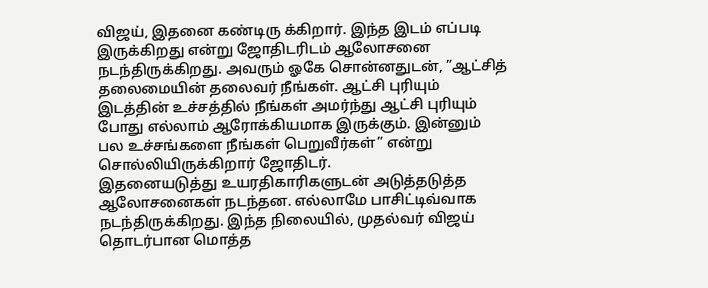விஜய், இதனை கண்டிரு க்கிறார். இந்த இடம் எப்படி இருக்கிறது என்று ஜோதிடரிடம் ஆலோசனை நடந்திருக்கிறது. அவரும் ஓகே சொன்னதுடன், ”ஆட்சித் தலைமையின் தலைவர் நீங்கள். ஆட்சி புரியும் இடத்தின் உச்சத்தில் நீங்கள் அமர்ந்து ஆட்சி புரியும் போது எல்லாம் ஆரோக்கியமாக இருக்கும். இன்னும் பல உச்சங்களை நீங்கள் பெறுவீர்கள்” என்று சொல்லியிருக்கிறார் ஜோதிடர்.
இதனையடுத்து உயரதிகாரிகளுடன் அடுத்தடுத்த ஆலோசனைகள் நடந்தன. எல்லாமே பாசிட்டிவ்வாக நடந்திருக்கிறது. இந்த நிலையில், முதல்வர் விஜய் தொடர்பான மொத்த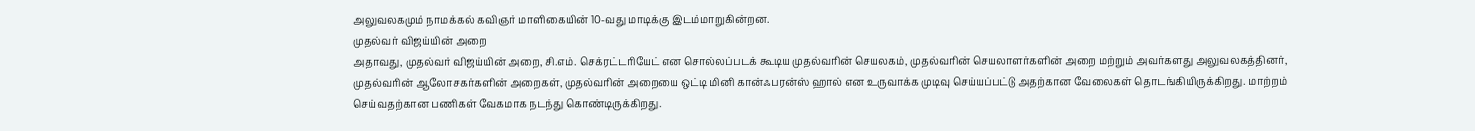அலுவலகமும் நாமக்கல் கவிஞர் மாளிகையின் 10-வது மாடிக்கு இடம்மாறுகின்றன.
முதல்வர் விஜய்யின் அறை
அதாவது, முதல்வர் விஜய்யின் அறை, சி.எம். செக்ரட்டரியேட் என சொல்லப்படக் கூடிய முதல்வரின் செயலகம், முதல்வரின் செயலாளர்களின் அறை மற்றும் அவர்களது அலுவலகத்தினர், முதல்வரின் ஆலோசகர்களின் அறைகள், முதல்வரின் அறையை ஒட்டி மினி கான்ஃபரன்ஸ் ஹால் என உருவாக்க முடிவு செய்யப்பட்டு அதற்கான வேலைகள் தொடங்கியிருக்கிறது. மாற்றம் செய்வதற்கான பணிகள் வேகமாக நடந்து கொண்டிருக்கிறது.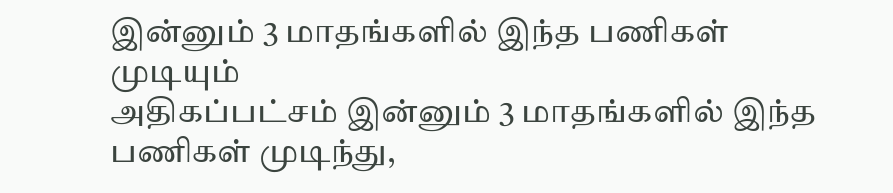இன்னும் 3 மாதங்களில் இந்த பணிகள் முடியும்
அதிகப்பட்சம் இன்னும் 3 மாதங்களில் இந்த பணிகள் முடிந்து,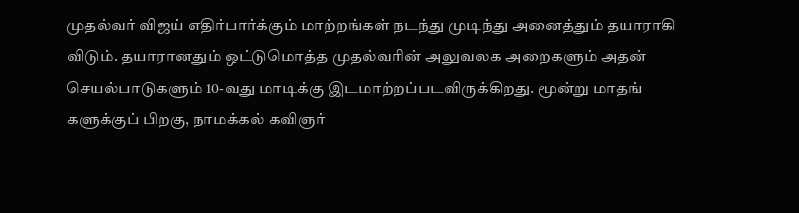முதல்வர் விஜய் எதிர்பார்க்கும் மாற்றங்கள் நடந்து முடிந்து அனைத்தும் தயாராகி விடும். தயாரானதும் ஒட்டுமொத்த முதல்வரின் அலுவலக அறைகளும் அதன் செயல்பாடுகளும் 10-வது மாடிக்கு இடமாற்றப்படவிருக்கிறது. மூன்று மாதங் களுக்குப் பிறகு, நாமக்கல் கவிஞர்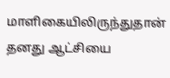மாளிகையிலிருந்துதான் தனது ஆட்சியை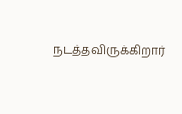நடத்தவிருக்கிறார்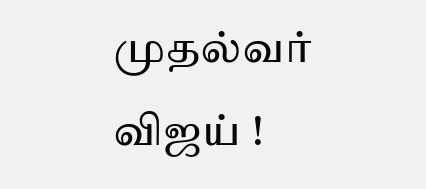முதல்வர் விஜய் !